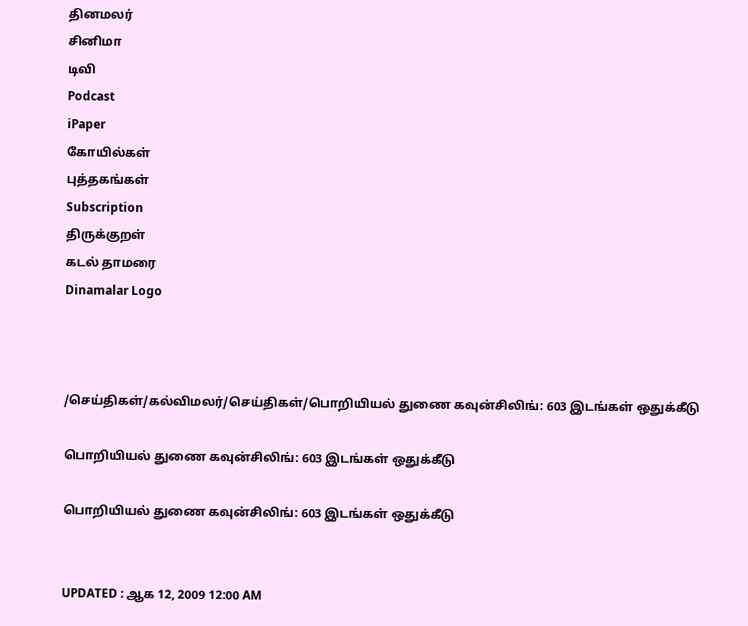தினமலர்
சினிமா
டிவி
Podcast
iPaper
கோயில்கள்
புத்தகங்கள்
Subscription
திருக்குறள்
கடல் தாமரை
Dinamalar Logo



/செய்திகள்/கல்விமலர்/செய்திகள்/பொறியியல் துணை கவுன்சிலிங்: 603 இடங்கள் ஒதுக்கீடு

பொறியியல் துணை கவுன்சிலிங்: 603 இடங்கள் ஒதுக்கீடு

பொறியியல் துணை கவுன்சிலிங்: 603 இடங்கள் ஒதுக்கீடு


UPDATED : ஆக 12, 2009 12:00 AM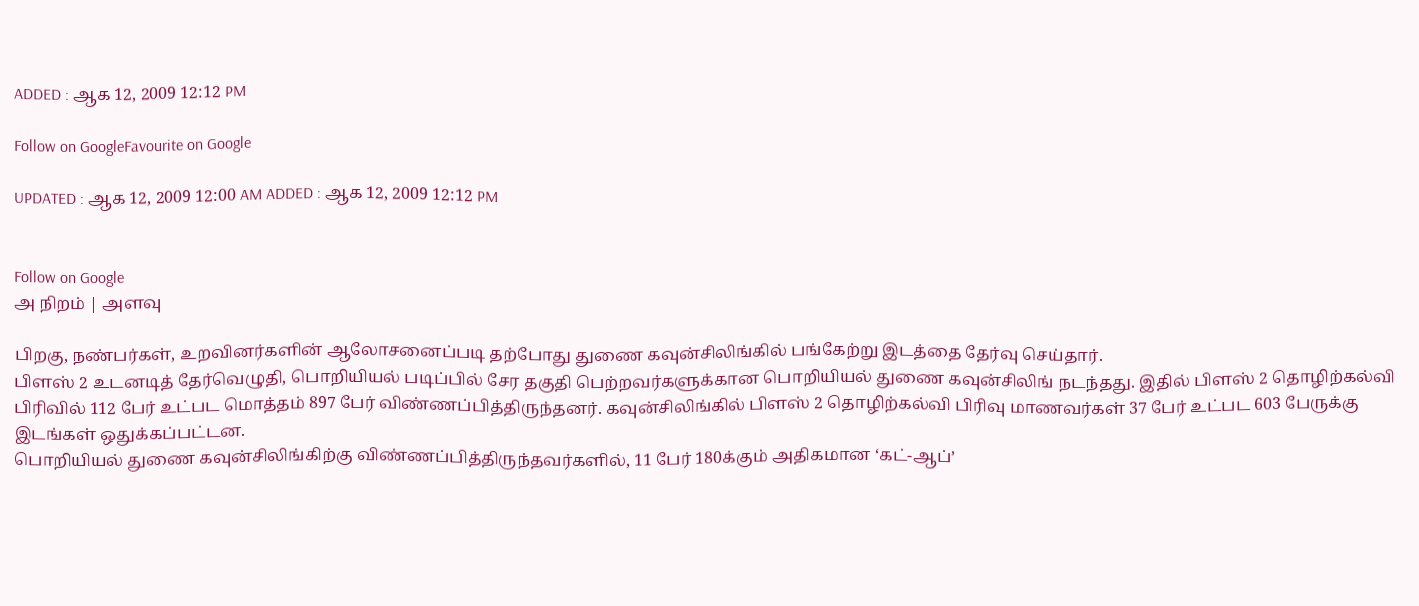ADDED : ஆக 12, 2009 12:12 PM

Follow on GoogleFavourite on Google

UPDATED : ஆக 12, 2009 12:00 AM ADDED : ஆக 12, 2009 12:12 PM


Follow on Google
அ நிறம் | அளவு

பிறகு, நண்பர்கள், உறவினர்களின் ஆலோசனைப்படி தற்போது துணை கவுன்சிலிங்கில் பங்கேற்று இடத்தை தேர்வு செய்தார்.
பிளஸ் 2 உடனடித் தேர்வெழுதி, பொறியியல் படிப்பில் சேர தகுதி பெற்றவர்களுக்கான பொறியியல் துணை கவுன்சிலிங் நடந்தது. இதில் பிளஸ் 2 தொழிற்கல்வி பிரிவில் 112 பேர் உட்பட மொத்தம் 897 பேர் விண்ணப்பித்திருந்தனர். கவுன்சிலிங்கில் பிளஸ் 2 தொழிற்கல்வி பிரிவு மாணவர்கள் 37 பேர் உட்பட 603 பேருக்கு இடங்கள் ஒதுக்கப்பட்டன.
பொறியியல் துணை கவுன்சிலிங்கிற்கு விண்ணப்பித்திருந்தவர்களில், 11 பேர் 180க்கும் அதிகமான ‘கட்-ஆப்’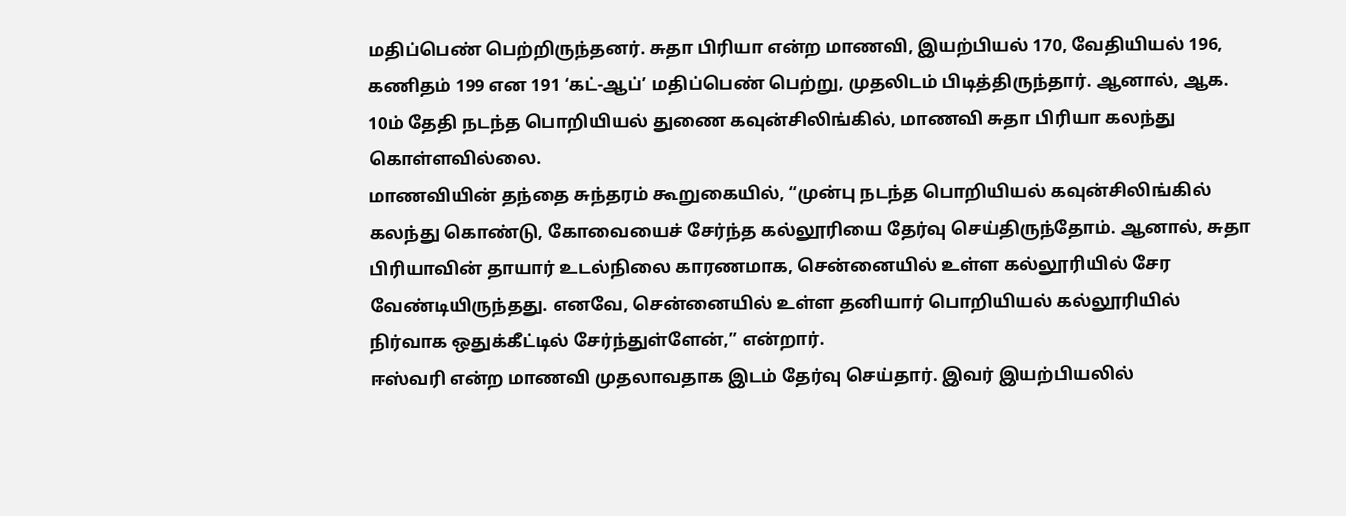மதிப்பெண் பெற்றிருந்தனர். சுதா பிரியா என்ற மாணவி, இயற்பியல் 170, வேதியியல் 196, கணிதம் 199 என 191 ‘கட்-ஆப்’ மதிப்பெண் பெற்று, முதலிடம் பிடித்திருந்தார். ஆனால், ஆக. 10ம் தேதி நடந்த பொறியியல் துணை கவுன்சிலிங்கில், மாணவி சுதா பிரியா கலந்து கொள்ளவில்லை.
மாணவியின் தந்தை சுந்தரம் கூறுகையில், “முன்பு நடந்த பொறியியல் கவுன்சிலிங்கில் கலந்து கொண்டு, கோவையைச் சேர்ந்த கல்லூரியை தேர்வு செய்திருந்தோம். ஆனால், சுதா பிரியாவின் தாயார் உடல்நிலை காரணமாக, சென்னையில் உள்ள கல்லூரியில் சேர வேண்டியிருந்தது. எனவே, சென்னையில் உள்ள தனியார் பொறியியல் கல்லூரியில் நிர்வாக ஒதுக்கீட்டில் சேர்ந்துள்ளேன்,” என்றார்.
ஈஸ்வரி என்ற மாணவி முதலாவதாக இடம் தேர்வு செய்தார். இவர் இயற்பியலில்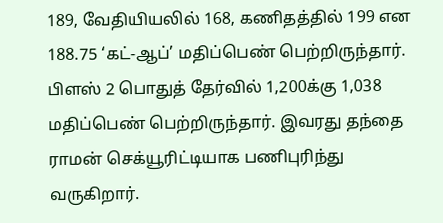189, வேதியியலில் 168, கணிதத்தில் 199 என 188.75 ‘கட்-ஆப்’ மதிப்பெண் பெற்றிருந்தார். பிளஸ் 2 பொதுத் தேர்வில் 1,200க்கு 1,038 மதிப்பெண் பெற்றிருந்தார். இவரது தந்தை ராமன் செக்யூரிட்டியாக பணிபுரிந்து வருகிறார்.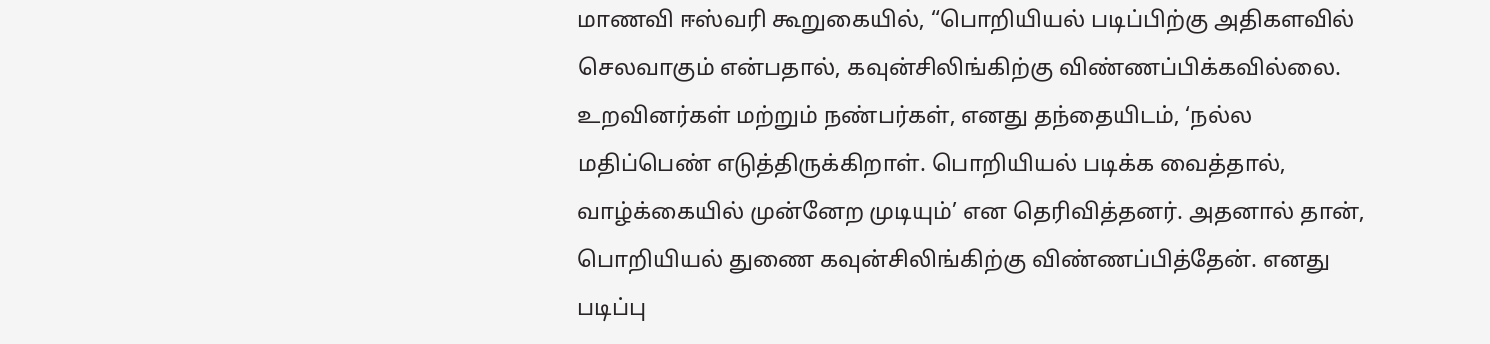மாணவி ஈஸ்வரி கூறுகையில், “பொறியியல் படிப்பிற்கு அதிகளவில் செலவாகும் என்பதால், கவுன்சிலிங்கிற்கு விண்ணப்பிக்கவில்லை. உறவினர்கள் மற்றும் நண்பர்கள், எனது தந்தையிடம், ‘நல்ல மதிப்பெண் எடுத்திருக்கிறாள். பொறியியல் படிக்க வைத்தால், வாழ்க்கையில் முன்னேற முடியும்’ என தெரிவித்தனர். அதனால் தான், பொறியியல் துணை கவுன்சிலிங்கிற்கு விண்ணப்பித்தேன். எனது படிப்பு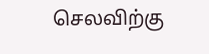செலவிற்கு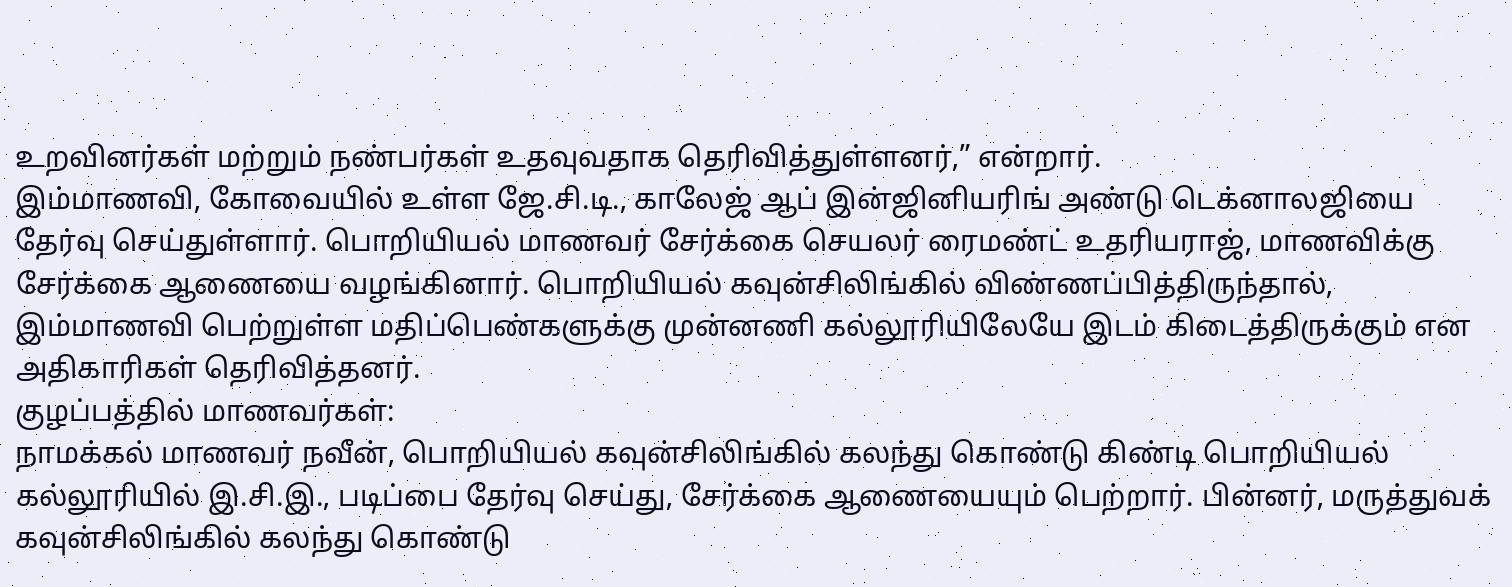உறவினர்கள் மற்றும் நண்பர்கள் உதவுவதாக தெரிவித்துள்ளனர்,” என்றார்.
இம்மாணவி, கோவையில் உள்ள ஜே.சி.டி., காலேஜ் ஆப் இன்ஜினியரிங் அண்டு டெக்னாலஜியை தேர்வு செய்துள்ளார். பொறியியல் மாணவர் சேர்க்கை செயலர் ரைமண்ட் உதரியராஜ், மாணவிக்கு சேர்க்கை ஆணையை வழங்கினார். பொறியியல் கவுன்சிலிங்கில் விண்ணப்பித்திருந்தால், இம்மாணவி பெற்றுள்ள மதிப்பெண்களுக்கு முன்னணி கல்லூரியிலேயே இடம் கிடைத்திருக்கும் என அதிகாரிகள் தெரிவித்தனர்.
குழப்பத்தில் மாணவர்கள்:
நாமக்கல் மாணவர் நவீன், பொறியியல் கவுன்சிலிங்கில் கலந்து கொண்டு கிண்டி பொறியியல் கல்லூரியில் இ.சி.இ., படிப்பை தேர்வு செய்து, சேர்க்கை ஆணையையும் பெற்றார். பின்னர், மருத்துவக் கவுன்சிலிங்கில் கலந்து கொண்டு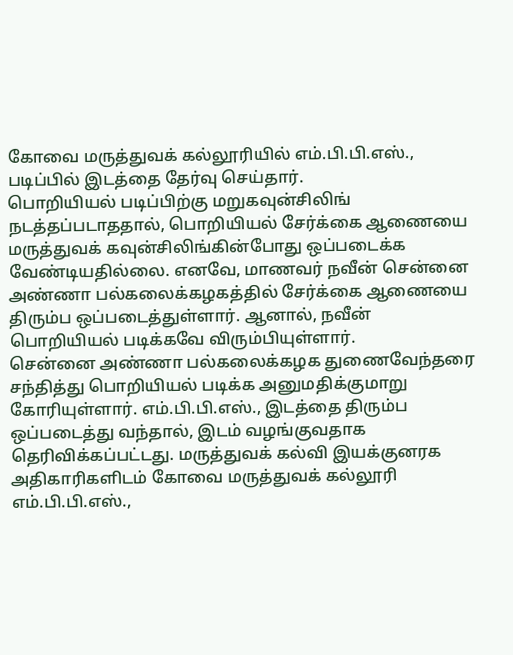கோவை மருத்துவக் கல்லூரியில் எம்.பி.பி.எஸ்., படிப்பில் இடத்தை தேர்வு செய்தார்.
பொறியியல் படிப்பிற்கு மறுகவுன்சிலிங் நடத்தப்படாததால், பொறியியல் சேர்க்கை ஆணையை மருத்துவக் கவுன்சிலிங்கின்போது ஒப்படைக்க வேண்டியதில்லை. எனவே, மாணவர் நவீன் சென்னை அண்ணா பல்கலைக்கழகத்தில் சேர்க்கை ஆணையை திரும்ப ஒப்படைத்துள்ளார். ஆனால், நவீன் பொறியியல் படிக்கவே விரும்பியுள்ளார்.
சென்னை அண்ணா பல்கலைக்கழக துணைவேந்தரை சந்தித்து பொறியியல் படிக்க அனுமதிக்குமாறு கோரியுள்ளார். எம்.பி.பி.எஸ்., இடத்தை திரும்ப ஒப்படைத்து வந்தால், இடம் வழங்குவதாக தெரிவிக்கப்பட்டது. மருத்துவக் கல்வி இயக்குனரக அதிகாரிகளிடம் கோவை மருத்துவக் கல்லூரி எம்.பி.பி.எஸ்.,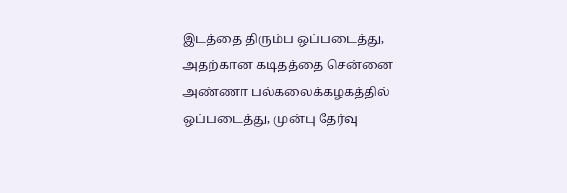இடத்தை திரும்ப ஒப்படைத்து, அதற்கான கடிதத்தை சென்னை அண்ணா பல்கலைக்கழகத்தில் ஒப்படைத்து, முன்பு தேர்வு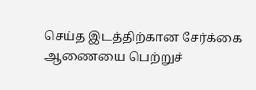செய்த இடத்திற்கான சேர்க்கை ஆணையை பெற்றுச்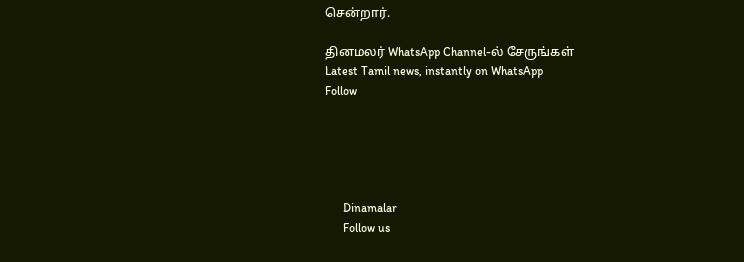சென்றார்.

தினமலர் WhatsApp Channel-ல் சேருங்கள்
Latest Tamil news, instantly on WhatsApp
Follow





      Dinamalar
      Follow us